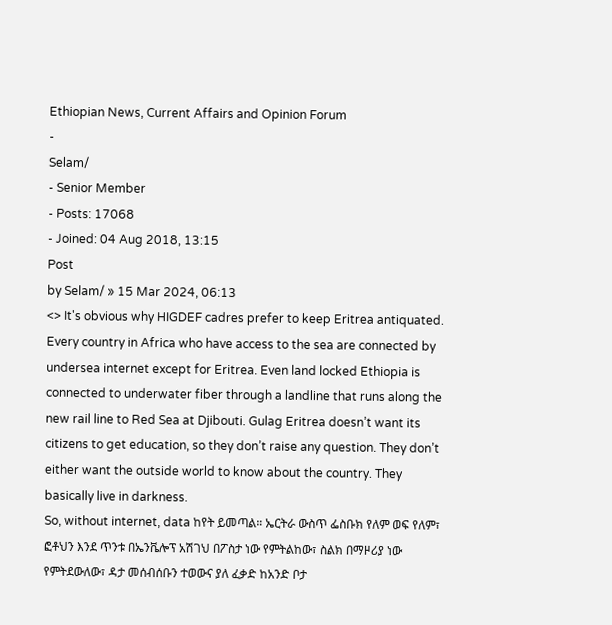Ethiopian News, Current Affairs and Opinion Forum
-
Selam/
- Senior Member
- Posts: 17068
- Joined: 04 Aug 2018, 13:15
Post
by Selam/ » 15 Mar 2024, 06:13
<> It's obvious why HIGDEF cadres prefer to keep Eritrea antiquated. Every country in Africa who have access to the sea are connected by undersea internet except for Eritrea. Even land locked Ethiopia is connected to underwater fiber through a landline that runs along the new rail line to Red Sea at Djibouti. Gulag Eritrea doesn’t want its citizens to get education, so they don’t raise any question. They don’t either want the outside world to know about the country. They basically live in darkness.
So, without internet, data ከየት ይመጣል። ኤርትራ ውስጥ ፌስቡክ የለም ወፍ የለም፣ ፎቶህን እንደ ጥንቱ በኤንቬሎፕ አሽገህ በፖስታ ነው የምትልከው፣ ስልክ በማዞሪያ ነው የምትደውለው፣ ዳታ መሰብሰቡን ተወውና ያለ ፈቃድ ከአንድ ቦታ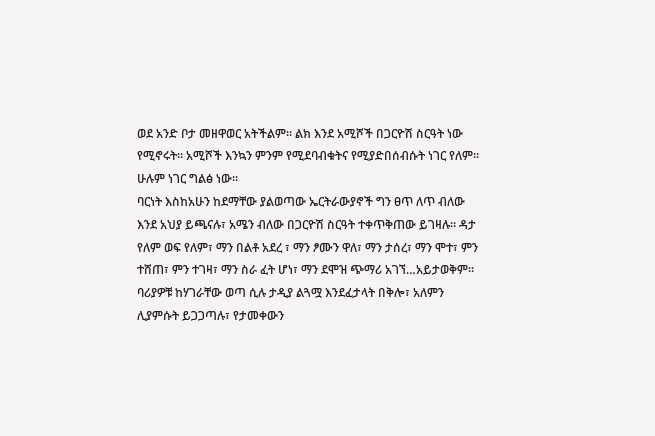ወደ አንድ ቦታ መዘዋወር አትችልም። ልክ እንደ አሚሾች በጋርዮሽ ስርዓት ነው የሚኖሩት። አሚሾች እንኳን ምንም የሚደባብቁትና የሚያድበሰብሱት ነገር የለም። ሁሉም ነገር ግልፅ ነው።
ባርነት እስከአሁን ከደማቸው ያልወጣው ኤርትራውያኖች ግን ፀጥ ለጥ ብለው እንደ አህያ ይጫናሉ፣ አሜን ብለው በጋርዮሽ ስርዓት ተቀጥቅጠው ይገዛሉ። ዳታ የለም ወፍ የለም፣ ማን በልቶ አደረ ፣ ማን ፆሙን ዋለ፣ ማን ታሰረ፣ ማን ሞተ፣ ምን ተሸጠ፣ ምን ተገዛ፣ ማን ስራ ፈት ሆነ፣ ማን ደሞዝ ጭማሪ አገኘ…አይታወቅም።
ባሪያዎቹ ከሃገራቸው ወጣ ሲሉ ታዲያ ልጓሟ እንደፈታላት በቅሎ፣ አለምን ሊያምሱት ይጋጋጣሉ፣ የታመቀውን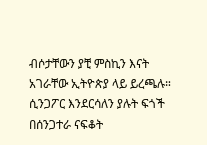ብሶታቸውን ያቺ ምስኪን እናት አገራቸው ኢትዮጵያ ላይ ይረጫሉ። ሲንጋፖር እንደርሳለን ያሉት ፍጎች በሰንጋተራ ናፍቆት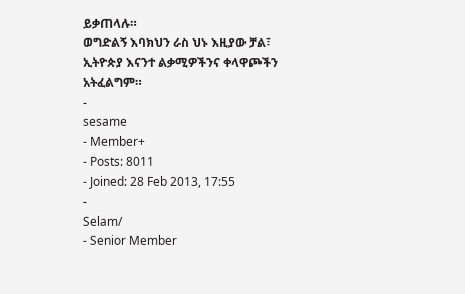ይቃጠላሉ።
ወግድልኝ እባክህን ራስ ህኑ እዚያው ቻል፣ ኢትዮጵያ እናንተ ልቃሚዎችንና ቀላዋጮችን አትፈልግም።
-
sesame
- Member+
- Posts: 8011
- Joined: 28 Feb 2013, 17:55
-
Selam/
- Senior Member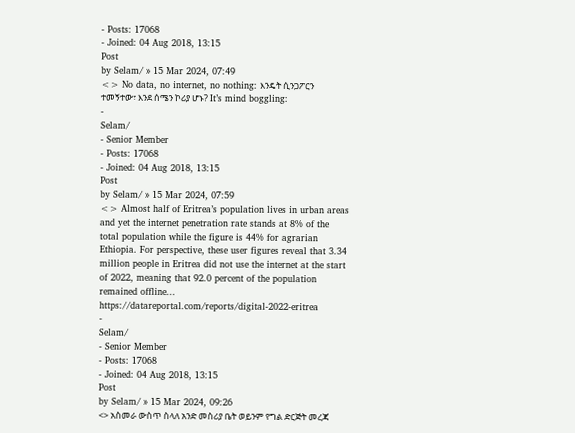- Posts: 17068
- Joined: 04 Aug 2018, 13:15
Post
by Selam/ » 15 Mar 2024, 07:49
<> No data, no internet, no nothing: እንዴት ሲንጋፖርን ተመኝተው፣ እንደ ሰሜን ኮሪያ ሆኑ? It’s mind boggling:
-
Selam/
- Senior Member
- Posts: 17068
- Joined: 04 Aug 2018, 13:15
Post
by Selam/ » 15 Mar 2024, 07:59
<> Almost half of Eritrea’s population lives in urban areas and yet the internet penetration rate stands at 8% of the total population while the figure is 44% for agrarian Ethiopia. For perspective, these user figures reveal that 3.34 million people in Eritrea did not use the internet at the start of 2022, meaning that 92.0 percent of the population remained offline...
https://datareportal.com/reports/digital-2022-eritrea
-
Selam/
- Senior Member
- Posts: 17068
- Joined: 04 Aug 2018, 13:15
Post
by Selam/ » 15 Mar 2024, 09:26
<> አስመራ ውስጥ ስላለ አንድ መስሪያ ቤት ወይንም የግል ድርጅት መረጃ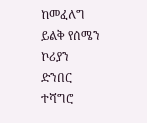ከመፈለግ ይልቅ የሰሜን ኮሪያን ድንበር ተሻግሮ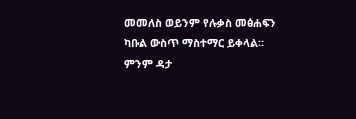መመለስ ወይንም የሉቃስ መፅሐፍን ካቡል ውስጥ ማስተማር ይቀላል። ምንም ዳታ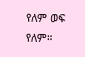የለም ወፍ የለም።